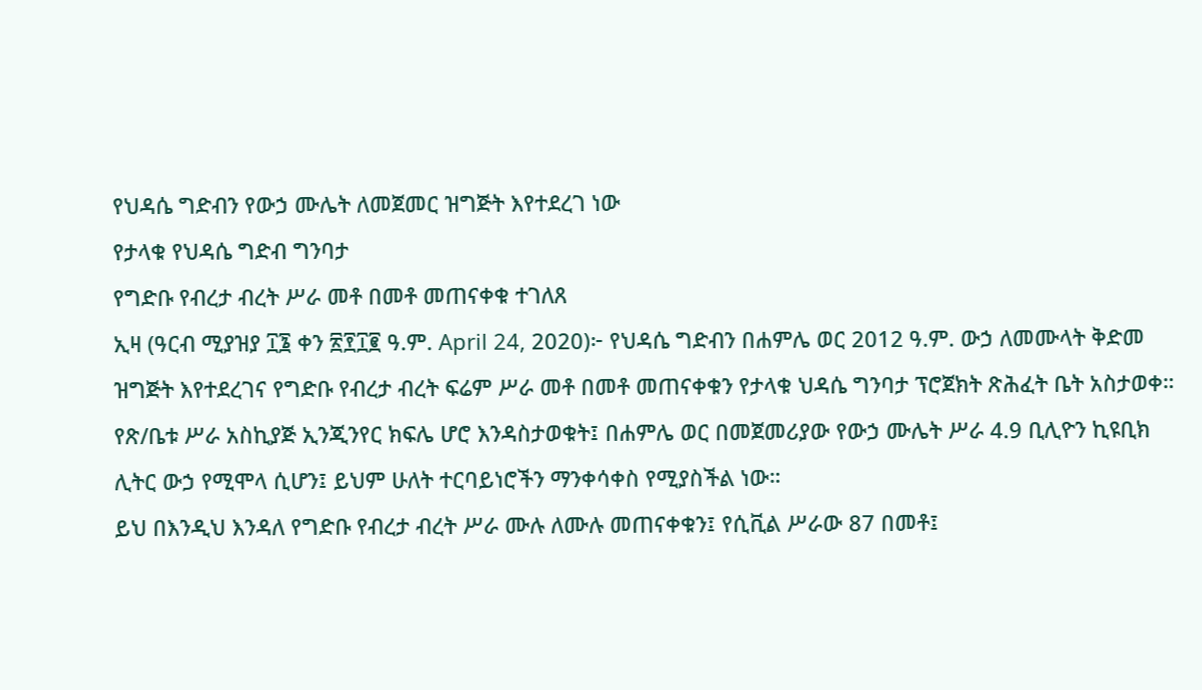የህዳሴ ግድብን የውኃ ሙሌት ለመጀመር ዝግጅት እየተደረገ ነው
የታላቁ የህዳሴ ግድብ ግንባታ
የግድቡ የብረታ ብረት ሥራ መቶ በመቶ መጠናቀቁ ተገለጸ
ኢዛ (ዓርብ ሚያዝያ ፲፮ ቀን ፳፻፲፪ ዓ.ም. April 24, 2020)፦ የህዳሴ ግድብን በሐምሌ ወር 2012 ዓ.ም. ውኃ ለመሙላት ቅድመ ዝግጅት እየተደረገና የግድቡ የብረታ ብረት ፍሬም ሥራ መቶ በመቶ መጠናቀቁን የታላቁ ህዳሴ ግንባታ ፕሮጀክት ጽሕፈት ቤት አስታወቀ።
የጽ/ቤቱ ሥራ አስኪያጅ ኢንጂንየር ክፍሌ ሆሮ እንዳስታወቁት፤ በሐምሌ ወር በመጀመሪያው የውኃ ሙሌት ሥራ 4.9 ቢሊዮን ኪዩቢክ ሊትር ውኃ የሚሞላ ሲሆን፤ ይህም ሁለት ተርባይነሮችን ማንቀሳቀስ የሚያስችል ነው።
ይህ በእንዲህ እንዳለ የግድቡ የብረታ ብረት ሥራ ሙሉ ለሙሉ መጠናቀቁን፤ የሲቪል ሥራው 87 በመቶ፤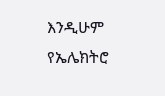እንዲሁም የኤሌክትሮ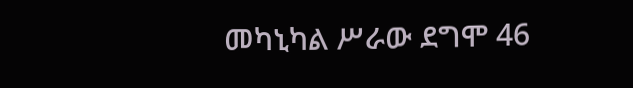መካኒካል ሥራው ደግሞ 46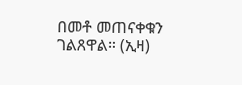በመቶ መጠናቀቁን ገልጸዋል። (ኢዛ)